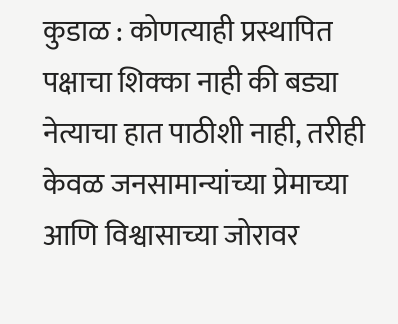कुडाळ : कोणत्याही प्रस्थापित पक्षाचा शिक्का नाही की बड्या नेत्याचा हात पाठीशी नाही, तरीही केवळ जनसामान्यांच्या प्रेमाच्या आणि विश्वासाच्या जोरावर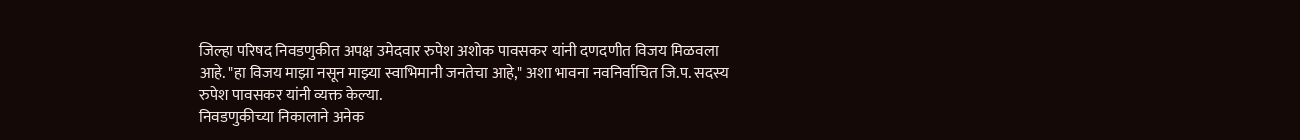जिल्हा परिषद निवडणुकीत अपक्ष उमेदवार रुपेश अशोक पावसकर यांनी दणदणीत विजय मिळवला आहे. "हा विजय माझा नसून माझ्या स्वाभिमानी जनतेचा आहे," अशा भावना नवनिर्वाचित जि.प. सदस्य रुपेश पावसकर यांनी व्यक्त केल्या.
निवडणुकीच्या निकालाने अनेक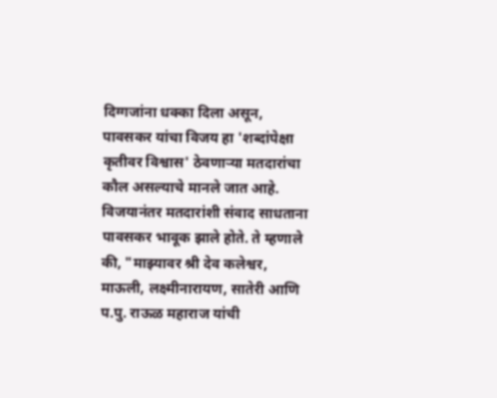दिग्गजांना धक्का दिला असून, पावसकर यांचा विजय हा 'शब्दांपेक्षा कृतीवर विश्वास' ठेवणाऱ्या मतदारांचा कौल असल्याचे मानले जात आहे. विजयानंतर मतदारांशी संवाद साधताना पावसकर भावूक झाले होते. ते म्हणाले की, "माझ्यावर श्री देव कलेश्वर, माऊली, लक्ष्मीनारायण, सातेरी आणि प.पु. राऊळ महाराज यांची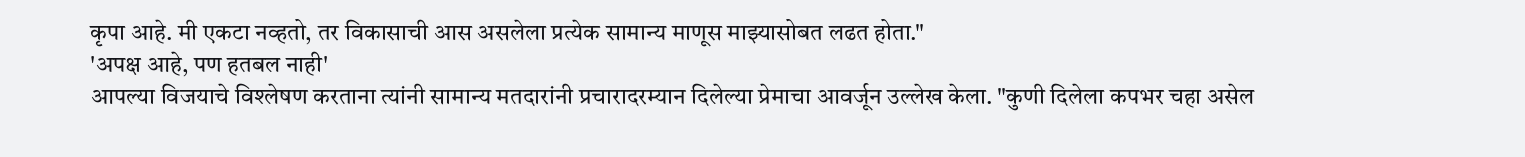कृपा आहे. मी एकटा नव्हतो, तर विकासाची आस असलेला प्रत्येक सामान्य माणूस माझ्यासोबत लढत होता."
'अपक्ष आहे, पण हतबल नाही'
आपल्या विजयाचे विश्लेषण करताना त्यांनी सामान्य मतदारांनी प्रचारादरम्यान दिलेल्या प्रेमाचा आवर्जून उल्लेख केला. "कुणी दिलेला कपभर चहा असेल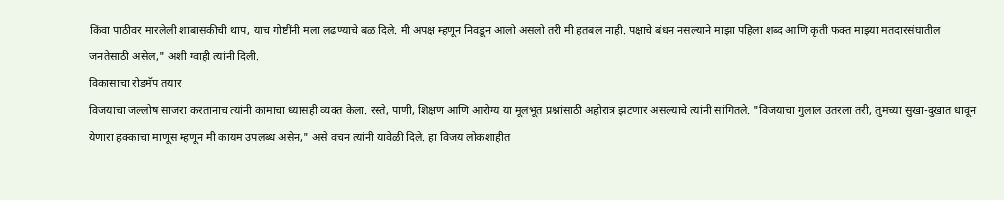किंवा पाठीवर मारलेली शाबासकीची थाप, याच गोष्टींनी मला लढण्याचे बळ दिले. मी अपक्ष म्हणून निवडून आलो असलो तरी मी हतबल नाही. पक्षाचे बंधन नसल्याने माझा पहिला शब्द आणि कृती फक्त माझ्या मतदारसंघातील जनतेसाठी असेल," अशी ग्वाही त्यांनी दिली.
विकासाचा रोडमॅप तयार
विजयाचा जल्लोष साजरा करतानाच त्यांनी कामाचा ध्यासही व्यक्त केला. रस्ते, पाणी, शिक्षण आणि आरोग्य या मूलभूत प्रश्नांसाठी अहोरात्र झटणार असल्याचे त्यांनी सांगितले. "विजयाचा गुलाल उतरला तरी, तुमच्या सुखा-दुखात धावून येणारा हक्काचा माणूस म्हणून मी कायम उपलब्ध असेन," असे वचन त्यांनी यावेळी दिले. हा विजय लोकशाहीत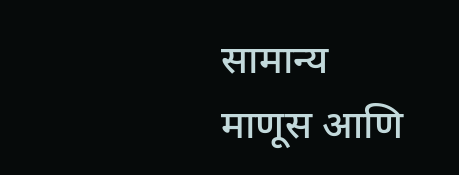सामान्य माणूस आणि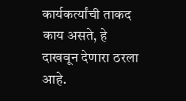कार्यकर्त्यांची ताकद काय असते, हे दाखवून देणारा ठरला आहे.